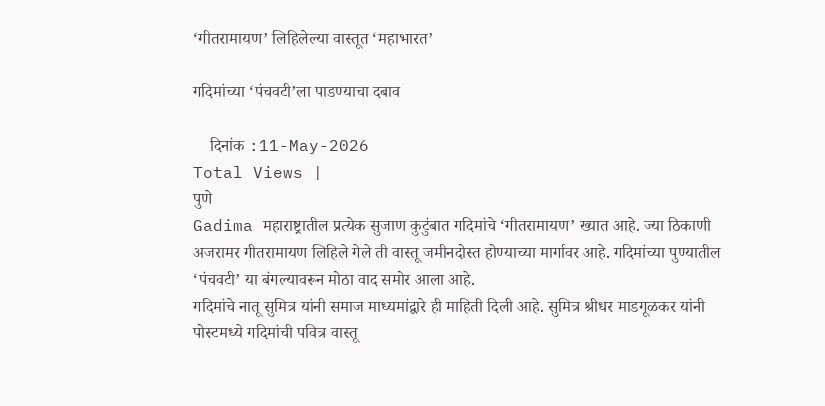‘गीतरामायण’ लिहिलेल्या वास्तूत ‘महाभारत’

गदिमांच्या ‘पंचवटी’ला पाडण्याचा दबाव

    दिनांक :11-May-2026
Total Views |
पुणे
Gadima महाराष्ट्रातील प्रत्येक सुजाण कुटुंबात गदिमांचे ‘गीतरामायण’ ख्यात आहे. ज्या ठिकाणी अजरामर गीतरामायण लिहिले गेले ती वास्तू जमीनदोस्त होण्याच्या मार्गावर आहे. गदिमांच्या पुण्यातील ‘पंचवटी’ या बंगल्यावरून मोठा वाद समोर आला आहे.
गदिमांचे नातू सुमित्र यांनी समाज माध्यमांद्वारे ही माहिती दिली आहे. सुमित्र श्रीधर माडगूळकर यांनी पोस्टमध्ये गदिमांची पवित्र वास्तू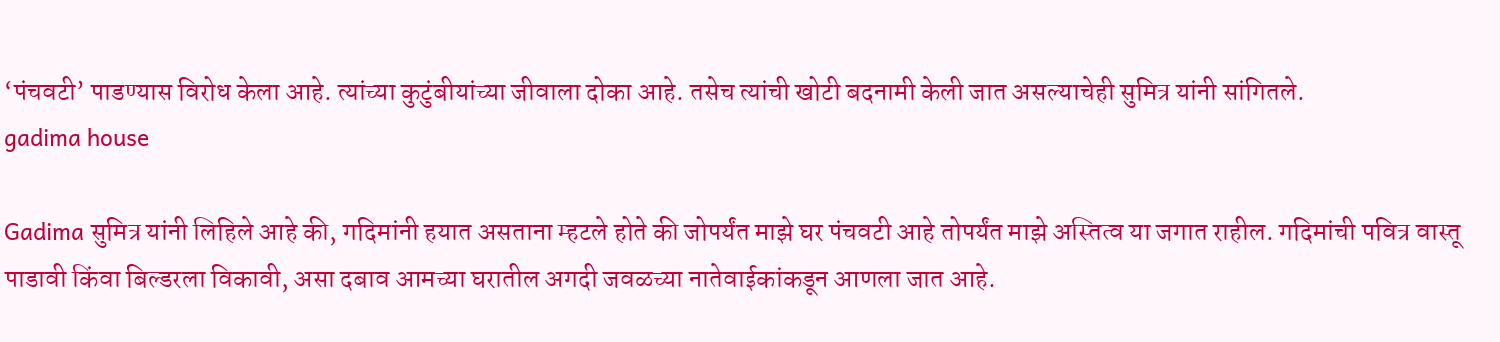‘पंचवटी’ पाडण्यास विरोध केला आहे. त्यांच्या कुटुंबीयांच्या जीवाला दोका आहे. तसेच त्यांची खोटी बदनामी केली जात असल्याचेही सुमित्र यांनी सांगितले.
gadima house

Gadima सुमित्र यांनी लिहिले आहे की, गदिमांनी हयात असताना म्हटले होते की जोपर्यंत माझे घर पंचवटी आहे तोपर्यंत माझे अस्तित्व या जगात राहील. गदिमांची पवित्र वास्तू पाडावी किंवा बिल्डरला विकावी, असा दबाव आमच्या घरातील अगदी जवळच्या नातेवाईकांकडून आणला जात आहे.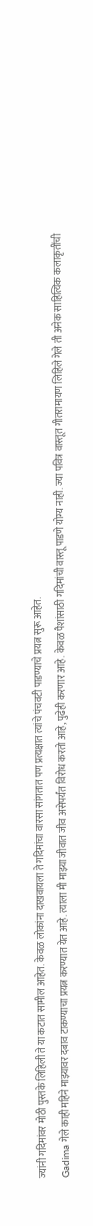ज्यांनी गदिमांवर मोठी पुस्तके लिहिली ते या कटात सामील आहेत. केवळ लोकांना दाखवायला ते गदिमांचा वारसा सांगतात पण प्रत्यक्षात त्यांचे पंचवटी पाडण्याचे प्रयत्न सुरू आहेत.
Gadima गेले काही महिने माझ्यावर दबाव टाकण्याचा प्रयत्न करण्यात येत आहे. त्याला मी माझ्या जीवात जीव असेपर्यंत विरोध करतो आहे, पुढेही करणार आहे. केवळ पैशांसाठी गदिमांची वास्तू पाडणे योग्य नाही. ज्या पवित्र वास्तूत गीतरामायण लिहिले गेले ती अनेक साहित्यिक कलाकृतींची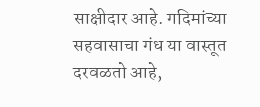साक्षीदार आहे. गदिमांच्या सहवासाचा गंध या वास्तूत दरवळतो आहे,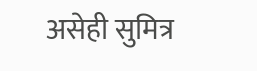असेही सुमित्र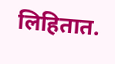लिहितात.